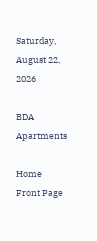Saturday, August 22, 2026

BDA Apartments

Home Front Page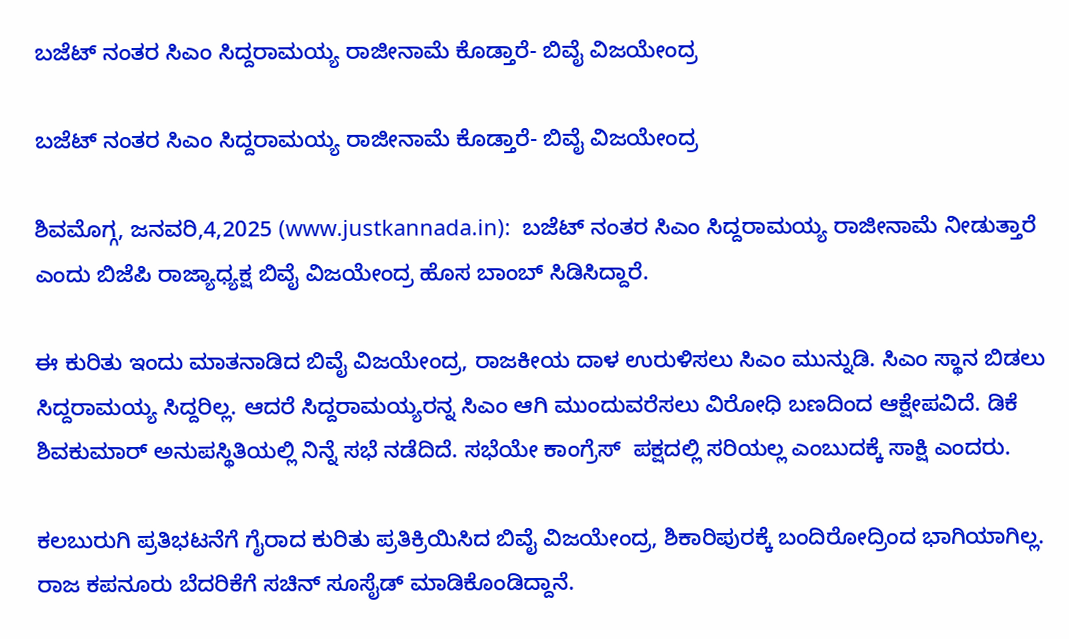ಬಜೆಟ್ ನಂತರ ಸಿಎಂ ಸಿದ್ದರಾಮಯ್ಯ ರಾಜೀನಾಮೆ ಕೊಡ್ತಾರೆ- ಬಿವೈ ವಿಜಯೇಂದ್ರ

ಬಜೆಟ್ ನಂತರ ಸಿಎಂ ಸಿದ್ದರಾಮಯ್ಯ ರಾಜೀನಾಮೆ ಕೊಡ್ತಾರೆ- ಬಿವೈ ವಿಜಯೇಂದ್ರ

ಶಿವಮೊಗ್ಗ, ಜನವರಿ,4,2025 (www.justkannada.in):  ಬಜೆಟ್ ನಂತರ ಸಿಎಂ ಸಿದ್ದರಾಮಯ್ಯ ರಾಜೀನಾಮೆ ನೀಡುತ್ತಾರೆ ಎಂದು ಬಿಜೆಪಿ ರಾಜ್ಯಾಧ್ಯಕ್ಷ ಬಿವೈ ವಿಜಯೇಂದ್ರ ಹೊಸ ಬಾಂಬ್ ಸಿಡಿಸಿದ್ದಾರೆ.

ಈ ಕುರಿತು ಇಂದು ಮಾತನಾಡಿದ ಬಿವೈ ವಿಜಯೇಂದ್ರ, ರಾಜಕೀಯ ದಾಳ ಉರುಳಿಸಲು ಸಿಎಂ ಮುನ್ನುಡಿ. ಸಿಎಂ ಸ್ಥಾನ ಬಿಡಲು  ಸಿದ್ದರಾಮಯ್ಯ ಸಿದ್ದರಿಲ್ಲ. ಆದರೆ ಸಿದ್ದರಾಮಯ್ಯರನ್ನ ಸಿಎಂ ಆಗಿ ಮುಂದುವರೆಸಲು ವಿರೋಧಿ ಬಣದಿಂದ ಆಕ್ಷೇಪವಿದೆ. ಡಿಕೆ ಶಿವಕುಮಾರ್ ಅನುಪಸ್ಥಿತಿಯಲ್ಲಿ ನಿನ್ನೆ ಸಭೆ ನಡೆದಿದೆ. ಸಭೆಯೇ ಕಾಂಗ್ರೆಸ್  ಪಕ್ಷದಲ್ಲಿ ಸರಿಯಲ್ಲ ಎಂಬುದಕ್ಕೆ ಸಾಕ್ಷಿ ಎಂದರು.

ಕಲಬುರುಗಿ ಪ್ರತಿಭಟನೆಗೆ ಗೈರಾದ ಕುರಿತು ಪ್ರತಿಕ್ರಿಯಿಸಿದ ಬಿವೈ ವಿಜಯೇಂದ್ರ, ಶಿಕಾರಿಪುರಕ್ಕೆ ಬಂದಿರೋದ್ರಿಂದ ಭಾಗಿಯಾಗಿಲ್ಲ. ರಾಜ ಕಪನೂರು ಬೆದರಿಕೆಗೆ ಸಚಿನ್ ಸೂಸೈಡ್ ಮಾಡಿಕೊಂಡಿದ್ದಾನೆ.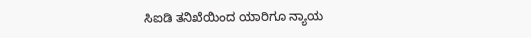ಸಿಐಡಿ ತನಿಖೆಯಿಂದ ಯಾರಿಗೂ ನ್ಯಾಯ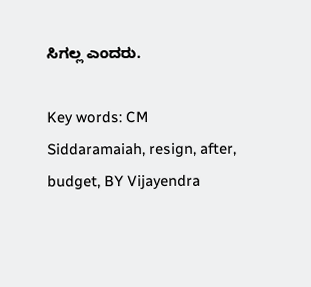ಸಿಗಲ್ಲ ಎಂದರು.

Key words: CM Siddaramaiah, resign, after, budget, BY Vijayendra